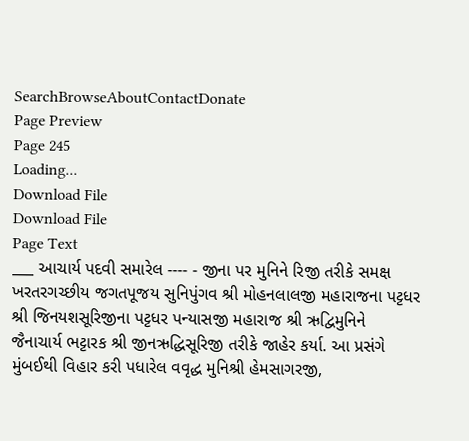SearchBrowseAboutContactDonate
Page Preview
Page 245
Loading...
Download File
Download File
Page Text
___ આચાર્ય પદવી સમારેલ ---- - જીના પર મુનિને રિજી તરીકે સમક્ષ ખરતરગચ્છીય જગતપૂજય સુનિપુંગવ શ્રી મોહનલાલજી મહારાજના પટ્ટધર શ્રી જિનયશસૂરિજીના પટ્ટધર પન્યાસજી મહારાજ શ્રી ઋદ્વિમુનિને જૈનાચાર્ય ભટ્ટારક શ્રી જીનઋદ્ધિસૂરિજી તરીકે જાહેર કર્યા. આ પ્રસંગે મુંબઈથી વિહાર કરી પધારેલ વવૃદ્ધ મુનિશ્રી હેમસાગરજી,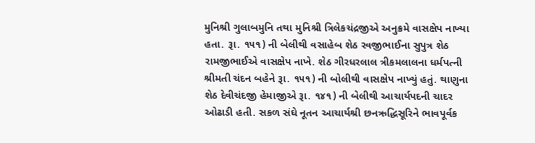મુનિશ્રી ગુલાબમુનિ તથા મુનિશ્રી ત્રિલેકચંદ્રજીએ અનુક્રમે વાસક્ષેપ નાખ્યા હતા. રૂા. ૧૫૧) ની બેલીથી વસાહેબ શેઠ રવજીભાઈના સુપુત્ર શેઠ રામજીભાઈએ વાસક્ષેપ નાખે. શેઠ ગીરધરલાલ ત્રીકમલાલના ધર્મપત્ની શ્રીમતી ચંદન બહેને રૂા. ૧૫૧) ની બોલીથી વાસક્ષેપ નાખ્યું હતું. થાણુના શેઠ દેવીચંદજી હેમાજીએ રૂા. ૧૪૧) ની બેલીથી આચાર્યપદની ચાદર ઓઢાડી હતી. સકળ સંઘે નૂતન આચાર્યશ્રી છનઋદ્ધિસૂરિને ભાવપૂર્વક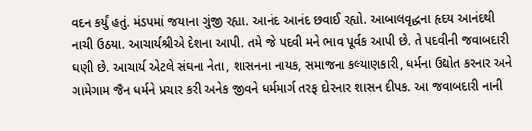વદન કર્યું હતું. મંડપમાં જયાના ગુંજી રહ્યા. આનંદ આનંદ છવાઈ રહ્યો. આબાલવૃદ્ધના હૃદય આનંદથી નાચી ઉઠયા. આચાર્યશ્રીએ દેશના આપી. તમે જે પદવી મને ભાવ પૂર્વક આપી છે. તે પદવીની જવાબદારી ઘણી છે. આચાર્ય એટલે સંઘના નેતા, શાસનના નાયક, સમાજના કલ્યાણકારી, ધર્મના ઉદ્યોત કરનાર અને ગામેગામ જૈન ધર્મને પ્રચાર કરી અનેક જીવને ધર્મમાર્ગ તરફ દોરનાર શાસન દીપક. આ જવાબદારી નાની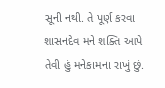સૂની નથી. તે પૂર્ણ કરવા શાસનદેવ મને શક્તિ આપે તેવી હું મનેકામના રાખું છું.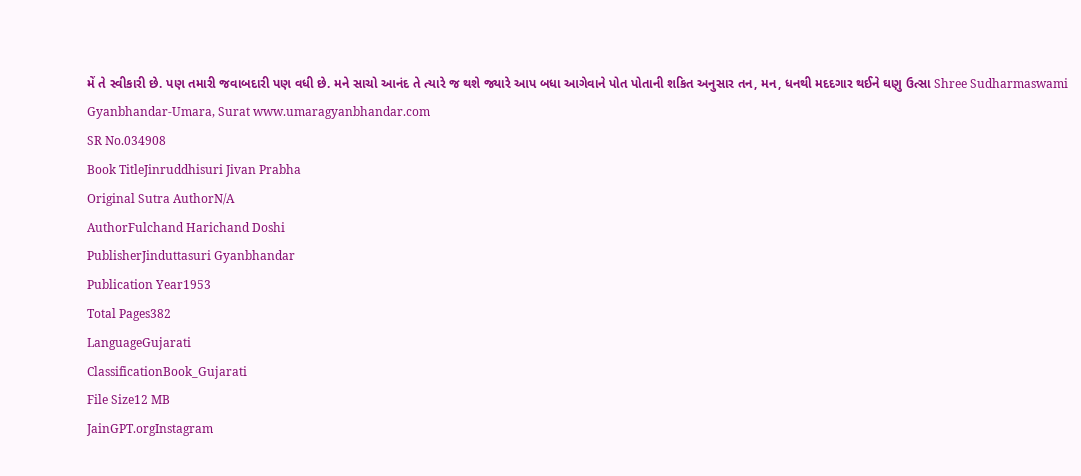મેં તે સ્વીકારી છે. પણ તમારી જવાબદારી પણ વધી છે. મને સાચો આનંદ તે ત્યારે જ થશે જ્યારે આપ બધા આગેવાને પોત પોતાની શકિત અનુસાર તન, મન, ધનથી મદદગાર થઈને ઘણુ ઉત્સા Shree Sudharmaswami Gyanbhandar-Umara, Surat www.umaragyanbhandar.com
SR No.034908
Book TitleJinruddhisuri Jivan Prabha
Original Sutra AuthorN/A
AuthorFulchand Harichand Doshi
PublisherJinduttasuri Gyanbhandar
Publication Year1953
Total Pages382
LanguageGujarati
ClassificationBook_Gujarati
File Size12 MB
JainGPT.orgInstagram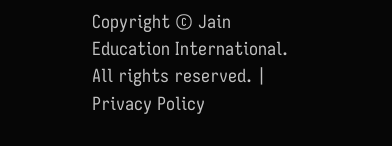Copyright © Jain Education International. All rights reserved. | Privacy Policy